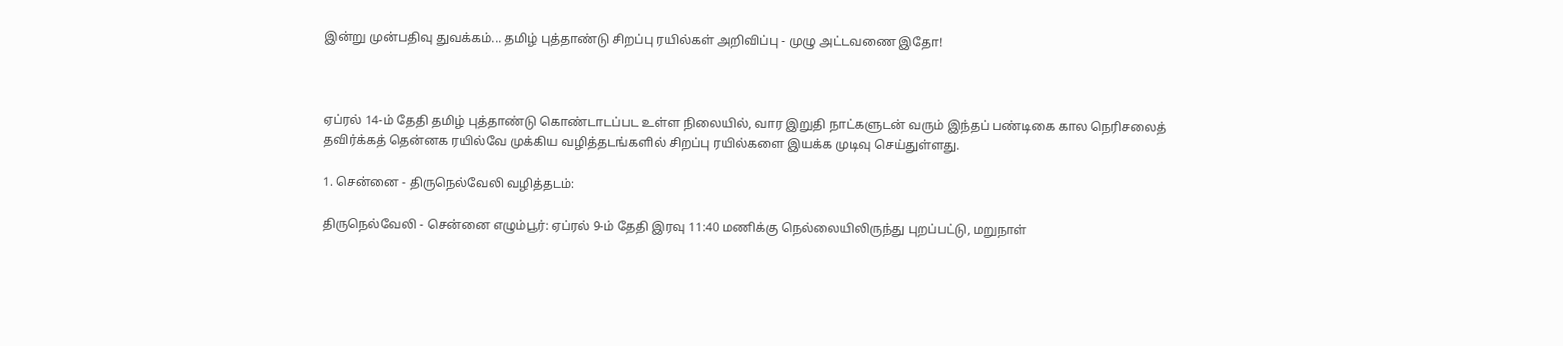இன்று முன்பதிவு துவக்கம்... தமிழ் புத்தாண்டு சிறப்பு ரயில்கள் அறிவிப்பு - முழு அட்டவணை இதோ!



ஏப்ரல் 14-ம் தேதி தமிழ் புத்தாண்டு கொண்டாடப்பட உள்ள நிலையில், வார இறுதி நாட்களுடன் வரும் இந்தப் பண்டிகை கால நெரிசலைத் தவிர்க்கத் தென்னக ரயில்வே முக்கிய வழித்தடங்களில் சிறப்பு ரயில்களை இயக்க முடிவு செய்துள்ளது.

1. சென்னை - திருநெல்வேலி வழித்தடம்:

திருநெல்வேலி - சென்னை எழும்பூர்: ஏப்ரல் 9-ம் தேதி இரவு 11:40 மணிக்கு நெல்லையிலிருந்து புறப்பட்டு, மறுநாள்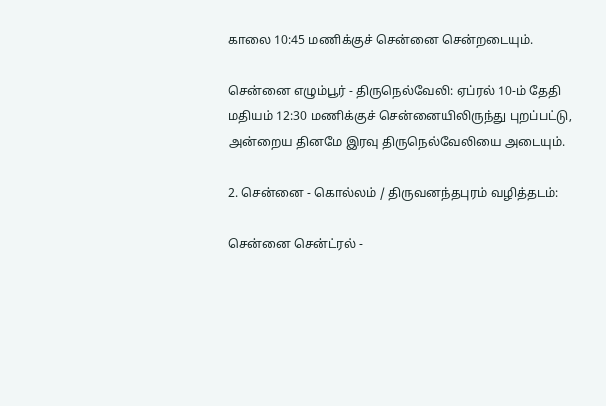காலை 10:45 மணிக்குச் சென்னை சென்றடையும்.

சென்னை எழும்பூர் - திருநெல்வேலி: ஏப்ரல் 10-ம் தேதி மதியம் 12:30 மணிக்குச் சென்னையிலிருந்து புறப்பட்டு, அன்றைய தினமே இரவு திருநெல்வேலியை அடையும்.

2. சென்னை - கொல்லம் / திருவனந்தபுரம் வழித்தடம்:

சென்னை சென்ட்ரல் -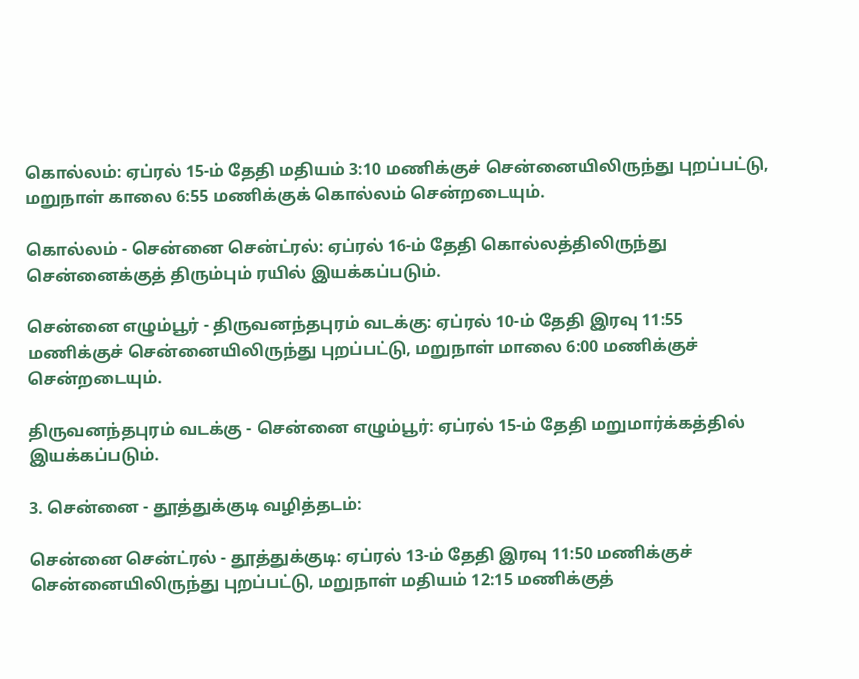கொல்லம்: ஏப்ரல் 15-ம் தேதி மதியம் 3:10 மணிக்குச் சென்னையிலிருந்து புறப்பட்டு, மறுநாள் காலை 6:55 மணிக்குக் கொல்லம் சென்றடையும்.

கொல்லம் - சென்னை சென்ட்ரல்: ஏப்ரல் 16-ம் தேதி கொல்லத்திலிருந்து சென்னைக்குத் திரும்பும் ரயில் இயக்கப்படும்.

சென்னை எழும்பூர் - திருவனந்தபுரம் வடக்கு: ஏப்ரல் 10-ம் தேதி இரவு 11:55 மணிக்குச் சென்னையிலிருந்து புறப்பட்டு, மறுநாள் மாலை 6:00 மணிக்குச் சென்றடையும்.

திருவனந்தபுரம் வடக்கு - சென்னை எழும்பூர்: ஏப்ரல் 15-ம் தேதி மறுமார்க்கத்தில் இயக்கப்படும்.

3. சென்னை - தூத்துக்குடி வழித்தடம்:

சென்னை சென்ட்ரல் - தூத்துக்குடி: ஏப்ரல் 13-ம் தேதி இரவு 11:50 மணிக்குச் சென்னையிலிருந்து புறப்பட்டு, மறுநாள் மதியம் 12:15 மணிக்குத்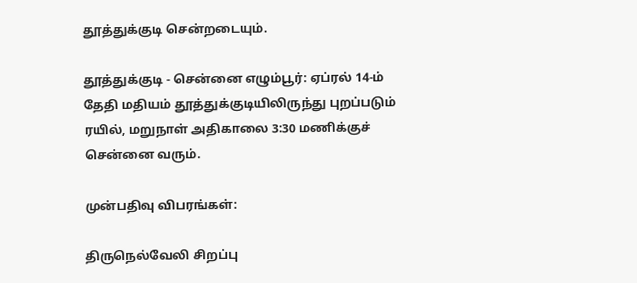தூத்துக்குடி சென்றடையும்.

தூத்துக்குடி - சென்னை எழும்பூர்: ஏப்ரல் 14-ம் தேதி மதியம் தூத்துக்குடியிலிருந்து புறப்படும் ரயில், மறுநாள் அதிகாலை 3:30 மணிக்குச் சென்னை வரும்.

முன்பதிவு விபரங்கள்:

திருநெல்வேலி சிறப்பு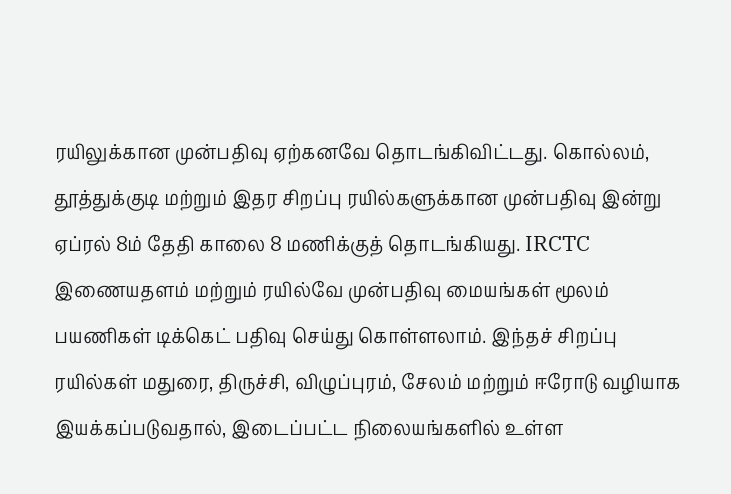ரயிலுக்கான முன்பதிவு ஏற்கனவே தொடங்கிவிட்டது. கொல்லம், தூத்துக்குடி மற்றும் இதர சிறப்பு ரயில்களுக்கான முன்பதிவு இன்று ஏப்ரல் 8ம் தேதி காலை 8 மணிக்குத் தொடங்கியது. IRCTC இணையதளம் மற்றும் ரயில்வே முன்பதிவு மையங்கள் மூலம் பயணிகள் டிக்கெட் பதிவு செய்து கொள்ளலாம். இந்தச் சிறப்பு ரயில்கள் மதுரை, திருச்சி, விழுப்புரம், சேலம் மற்றும் ஈரோடு வழியாக இயக்கப்படுவதால், இடைப்பட்ட நிலையங்களில் உள்ள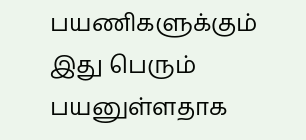பயணிகளுக்கும் இது பெரும் பயனுள்ளதாக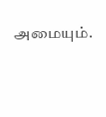அமையும்.